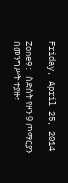Friday, April 25, 2014

Zone9: ስድስት የዞን 9 ጦማርያን በመንግሥት ተያዙ፣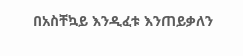በአስቸኳይ እንዲፈቱ እንጠይቃለን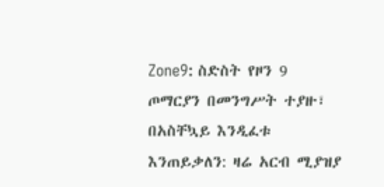Zone9: ስድስት የዞን 9 ጦማርያን በመንግሥት ተያዙ፣ በአስቸኳይ እንዲፈቱ እንጠይቃለን: ዛሬ አርብ ሚያዝያ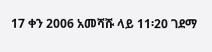17 ቀን 2006 አመሻሹ ላይ 11፡20 ገደማ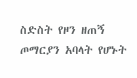ስድስት የዞን ዘጠኝ ጦማርያን አባላት የሆኑት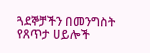ጓደኞቻችን በመንግስት የጸጥታ ሀይሎች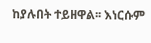ከያሉበት ተይዘዋል፡፡ እነርሱም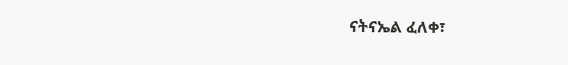ናትናኤል ፈለቀ፣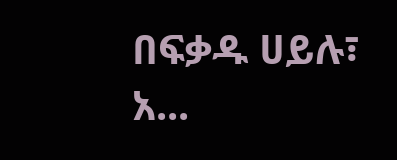በፍቃዱ ሀይሉ፣ አ...